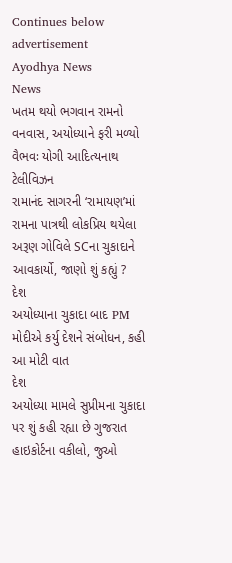Continues below advertisement
Ayodhya News
News
ખતમ થયો ભગવાન રામનો વનવાસ, અયોધ્યાને ફરી મળ્યો વૈભવઃ યોગી આદિત્યનાથ
ટેલીવિઝન
રામાનંદ સાગરની ‘રામાયણ’માં રામના પાત્રથી લોકપ્રિય થયેલા અરૂણ ગોવિલે SCના ચુકાદાને આવકાર્યો, જાણો શું કહ્યું ?
દેશ
અયોધ્યાના ચુકાદા બાદ PM મોદીએ કર્યુ દેશને સંબોધન, કહી આ મોટી વાત
દેશ
અયોધ્યા મામલે સુપ્રીમના ચુકાદા પર શું કહી રહ્યા છે ગુજરાત હાઇકોર્ટના વકીલો, જુઓ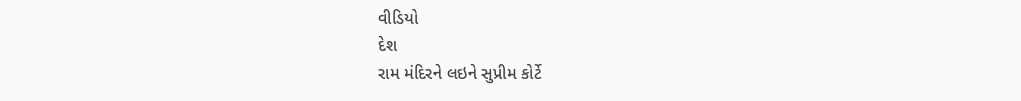વીડિયો
દેશ
રામ મંદિરને લઇને સુપ્રીમ કોર્ટે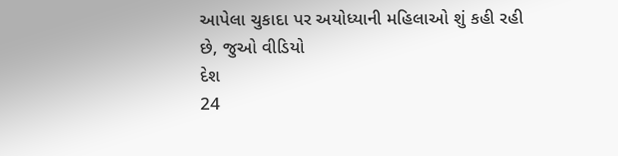આપેલા ચુકાદા પર અયોધ્યાની મહિલાઓ શું કહી રહી છે, જુઓ વીડિયો
દેશ
24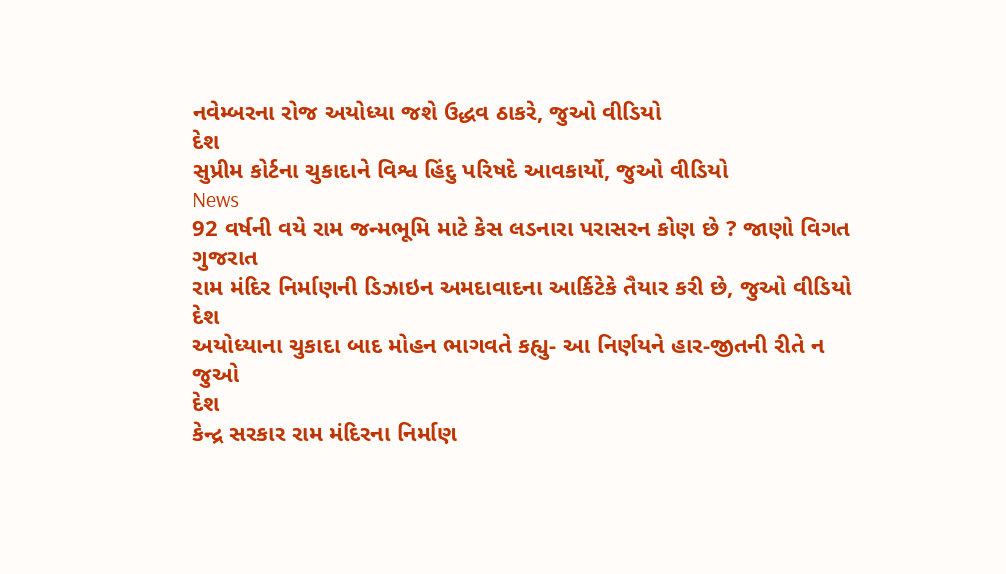નવેમ્બરના રોજ અયોધ્યા જશે ઉદ્ધવ ઠાકરે, જુઓ વીડિયો
દેશ
સુપ્રીમ કોર્ટના ચુકાદાને વિશ્વ હિંદુ પરિષદે આવકાર્યો, જુઓ વીડિયો
News
92 વર્ષની વયે રામ જન્મભૂમિ માટે કેસ લડનારા પરાસરન કોણ છે ? જાણો વિગત
ગુજરાત
રામ મંદિર નિર્માણની ડિઝાઇન અમદાવાદના આર્કિટેકે તૈયાર કરી છે, જુઓ વીડિયો
દેશ
અયોધ્યાના ચુકાદા બાદ મોહન ભાગવતે કહ્યુ- આ નિર્ણયને હાર-જીતની રીતે ન જુઓ
દેશ
કેન્દ્ર સરકાર રામ મંદિરના નિર્માણ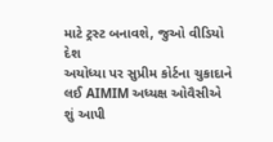માટે ટ્રસ્ટ બનાવશે, જુઓ વીડિયો
દેશ
અયોધ્યા પર સુપ્રીમ કોર્ટના ચુકાદાને લઈ AIMIM અધ્યક્ષ ઓવૈસીએ શું આપી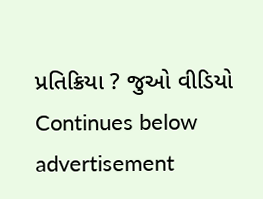પ્રતિક્રિયા ? જુઓ વીડિયો
Continues below advertisement